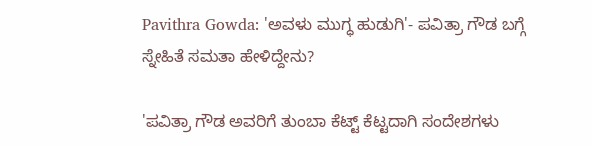Pavithra Gowda: 'ಅವಳು ಮುಗ್ಧ ಹುಡುಗಿ'- ಪವಿತ್ರಾ ಗೌಡ ಬಗ್ಗೆ ಸ್ನೇಹಿತೆ ಸಮತಾ ಹೇಳಿದ್ದೇನು?

'ಪವಿತ್ರಾ ಗೌಡ ಅವರಿಗೆ ತುಂಬಾ ಕೆಟ್ಟ್ ಕೆಟ್ಟದಾಗಿ ಸಂದೇಶಗಳು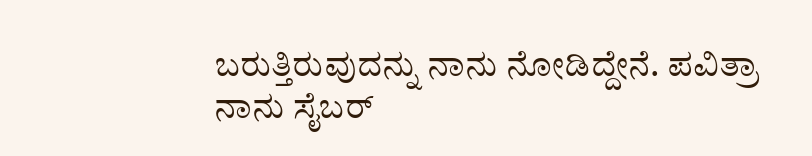ಬರುತ್ತಿರುವುದನ್ನು ನಾನು ನೋಡಿದ್ದೇನೆ. ಪವಿತ್ರಾ ನಾನು ಸೈಬರ್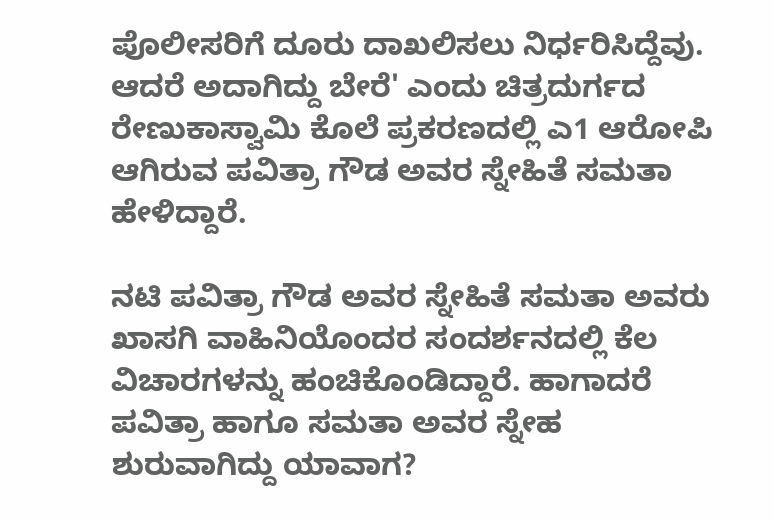ಪೊಲೀಸರಿಗೆ ದೂರು ದಾಖಲಿಸಲು ನಿರ್ಧರಿಸಿದ್ದೆವು. ಆದರೆ ಅದಾಗಿದ್ದು ಬೇರೆ' ಎಂದು ಚಿತ್ರದುರ್ಗದ ರೇಣುಕಾಸ್ವಾಮಿ ಕೊಲೆ ಪ್ರಕರಣದಲ್ಲಿ ಎ1 ಆರೋಪಿ ಆಗಿರುವ ಪವಿತ್ರಾ ಗೌಡ ಅವರ ಸ್ನೇಹಿತೆ ಸಮತಾ ಹೇಳಿದ್ದಾರೆ.

ನಟಿ ಪವಿತ್ರಾ ಗೌಡ ಅವರ ಸ್ನೇಹಿತೆ ಸಮತಾ ಅವರು ಖಾಸಗಿ ವಾಹಿನಿಯೊಂದರ ಸಂದರ್ಶನದಲ್ಲಿ ಕೆಲ ವಿಚಾರಗಳನ್ನು ಹಂಚಿಕೊಂಡಿದ್ದಾರೆ. ಹಾಗಾದರೆ ಪವಿತ್ರಾ ಹಾಗೂ ಸಮತಾ ಅವರ ಸ್ನೇಹ ಶುರುವಾಗಿದ್ದು ಯಾವಾಗ?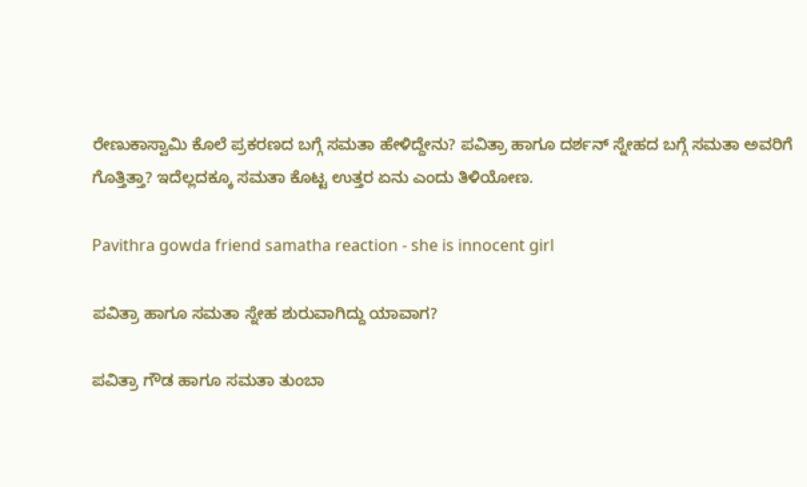ರೇಣುಕಾಸ್ವಾಮಿ ಕೊಲೆ ಪ್ರಕರಣದ ಬಗ್ಗೆ ಸಮತಾ ಹೇಳಿದ್ದೇನು? ಪವಿತ್ರಾ ಹಾಗೂ ದರ್ಶನ್ ಸ್ನೇಹದ ಬಗ್ಗೆ ಸಮತಾ ಅವರಿಗೆ ಗೊತ್ತಿತ್ತಾ? ಇದೆಲ್ಲದಕ್ಕೂ ಸಮತಾ ಕೊಟ್ಟ ಉತ್ತರ ಏನು ಎಂದು ತಿಳಿಯೋಣ.

Pavithra gowda friend samatha reaction - she is innocent girl

ಪವಿತ್ರಾ ಹಾಗೂ ಸಮತಾ ಸ್ನೇಹ ಶುರುವಾಗಿದ್ದು ಯಾವಾಗ?

ಪವಿತ್ರಾ ಗೌಡ ಹಾಗೂ ಸಮತಾ ತುಂಬಾ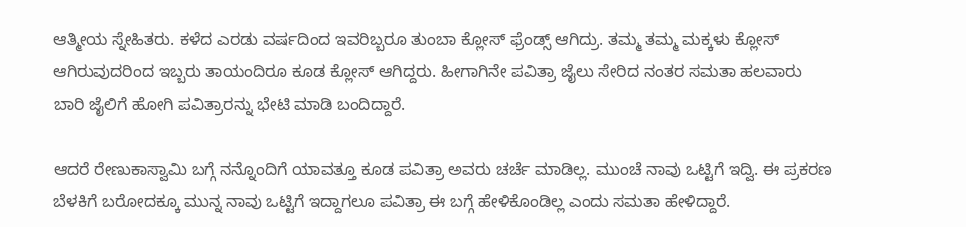ಆತ್ಮೀಯ ಸ್ನೇಹಿತರು. ಕಳೆದ ಎರಡು ವರ್ಷದಿಂದ ಇವರಿಬ್ಬರೂ ತುಂಬಾ ಕ್ಲೋಸ್ ಫ್ರೆಂಡ್ಸ್ ಆಗಿದ್ರು. ತಮ್ಮ ತಮ್ಮ ಮಕ್ಕಳು ಕ್ಲೋಸ್ ಆಗಿರುವುದರಿಂದ ಇಬ್ಬರು ತಾಯಂದಿರೂ ಕೂಡ ಕ್ಲೋಸ್ ಆಗಿದ್ದರು. ಹೀಗಾಗಿನೇ ಪವಿತ್ರಾ ಜೈಲು ಸೇರಿದ ನಂತರ ಸಮತಾ ಹಲವಾರು ಬಾರಿ ಜೈಲಿಗೆ ಹೋಗಿ ಪವಿತ್ರಾರನ್ನು ಭೇಟಿ ಮಾಡಿ ಬಂದಿದ್ದಾರೆ.

ಆದರೆ ರೇಣುಕಾಸ್ವಾಮಿ ಬಗ್ಗೆ ನನ್ನೊಂದಿಗೆ ಯಾವತ್ತೂ ಕೂಡ ಪವಿತ್ರಾ ಅವರು ಚರ್ಚೆ ಮಾಡಿಲ್ಲ. ಮುಂಚೆ ನಾವು ಒಟ್ಟಿಗೆ ಇದ್ವಿ. ಈ ಪ್ರಕರಣ ಬೆಳಕಿಗೆ ಬರೋದಕ್ಕೂ ಮುನ್ನ ನಾವು ಒಟ್ಟಿಗೆ ಇದ್ದಾಗಲೂ ಪವಿತ್ರಾ ಈ ಬಗ್ಗೆ ಹೇಳಿಕೊಂಡಿಲ್ಲ ಎಂದು ಸಮತಾ ಹೇಳಿದ್ದಾರೆ.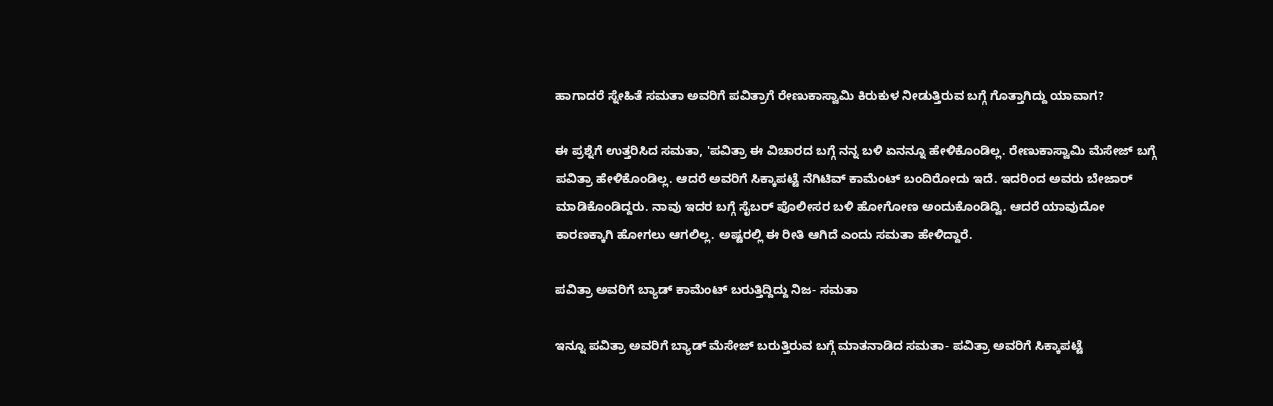ಹಾಗಾದರೆ ಸ್ನೇಹಿತೆ ಸಮತಾ ಅವರಿಗೆ ಪವಿತ್ರಾಗೆ ರೇಣುಕಾಸ್ವಾಮಿ ಕಿರುಕುಳ ನೀಡುತ್ತಿರುವ ಬಗ್ಗೆ ಗೊತ್ತಾಗಿದ್ದು ಯಾವಾಗ?

ಈ ಪ್ರಶ್ನೆಗೆ ಉತ್ತರಿಸಿದ ಸಮತಾ, 'ಪವಿತ್ರಾ ಈ ವಿಚಾರದ ಬಗ್ಗೆ ನನ್ನ ಬಳಿ ಏನನ್ನೂ ಹೇಳಿಕೊಂಡಿಲ್ಲ. ರೇಣುಕಾಸ್ವಾಮಿ ಮೆಸೇಜ್ ಬಗ್ಗೆ ಪವಿತ್ರಾ ಹೇಳಿಕೊಂಡಿಲ್ಲ. ಆದರೆ ಅವರಿಗೆ ಸಿಕ್ಕಾಪಟ್ಟೆ ನೆಗಿಟಿವ್ ಕಾಮೆಂಟ್ ಬಂದಿರೋದು ಇದೆ. ಇದರಿಂದ ಅವರು ಬೇಜಾರ್ ಮಾಡಿಕೊಂಡಿದ್ದರು. ನಾವು ಇದರ ಬಗ್ಗೆ ಸೈಬರ್‌ ಪೊಲೀಸರ ಬಳಿ ಹೋಗೋಣ ಅಂದುಕೊಂಡಿದ್ವಿ. ಆದರೆ ಯಾವುದೋ ಕಾರಣಕ್ಕಾಗಿ ಹೋಗಲು ಆಗಲಿಲ್ಲ. ಅಷ್ಟರಲ್ಲಿ ಈ ರೀತಿ ಆಗಿದೆ ಎಂದು ಸಮತಾ ಹೇಳಿದ್ದಾರೆ.

ಪವಿತ್ರಾ ಅವರಿಗೆ ಬ್ಯಾಡ್ ಕಾಮೆಂಟ್ ಬರುತ್ತಿದ್ದಿದ್ದು ನಿಜ- ಸಮತಾ

ಇನ್ನೂ ಪವಿತ್ರಾ ಅವರಿಗೆ ಬ್ಯಾಡ್ ಮೆಸೇಜ್ ಬರುತ್ತಿರುವ ಬಗ್ಗೆ ಮಾತನಾಡಿದ ಸಮತಾ- ಪವಿತ್ರಾ ಅವರಿಗೆ ಸಿಕ್ಕಾಪಟ್ಟೆ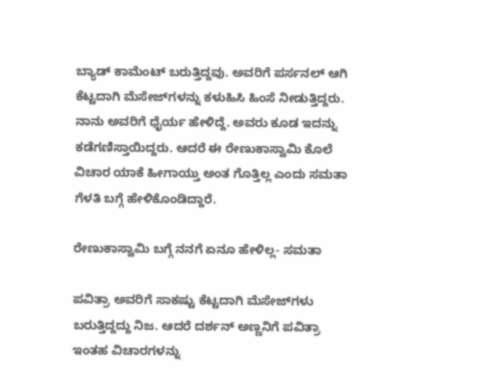ಬ್ಯಾಡ್ ಕಾಮೆಂಟ್ ಬರುತ್ತಿದ್ದವು. ಅವರಿಗೆ ಪರ್ಸನಲ್ ಆಗಿ ಕೆಟ್ಟದಾಗಿ ಮೆಸೇಜ್‌ಗಳನ್ನು ಕಳುಹಿಸಿ ಹಿಂಸೆ ನೀಡುತ್ತಿದ್ದರು. ನಾನು ಅವರಿಗೆ ಧೈರ್ಯ ಹೇಳಿದ್ದೆ. ಅವರು ಕೂಡ ಇದನ್ನು ಕಡೆಗಣಿಸ್ತಾಯಿದ್ದರು. ಆದರೆ ಈ ರೇಣುಕಾಸ್ವಾಮಿ ಕೊಲೆ ವಿಚಾರ ಯಾಕೆ ಹೀಗಾಯ್ತು ಅಂತ ಗೊತ್ತಿಲ್ಲ ಎಂದು ಸಮತಾ ಗೆಳತಿ ಬಗ್ಗೆ ಹೇಳಿಕೊಂಡಿದ್ದಾರೆ.

ರೇಣುಕಾಸ್ವಾಮಿ ಬಗ್ಗೆ ನನಗೆ ಏನೂ ಹೇಳಿಲ್ಲ- ಸಮತಾ

ಪವಿತ್ರಾ ಅವರಿಗೆ ಸಾಕಷ್ಟು ಕೆಟ್ಟದಾಗಿ ಮೆಸೇಜ್‌ಗಳು ಬರುತ್ತಿದ್ದದ್ದು ನಿಜ. ಆದರೆ ದರ್ಶನ್‌ ಅಣ್ಣನಿಗೆ ಪವಿತ್ರಾ ಇಂತಹ ವಿಚಾರಗಳನ್ನು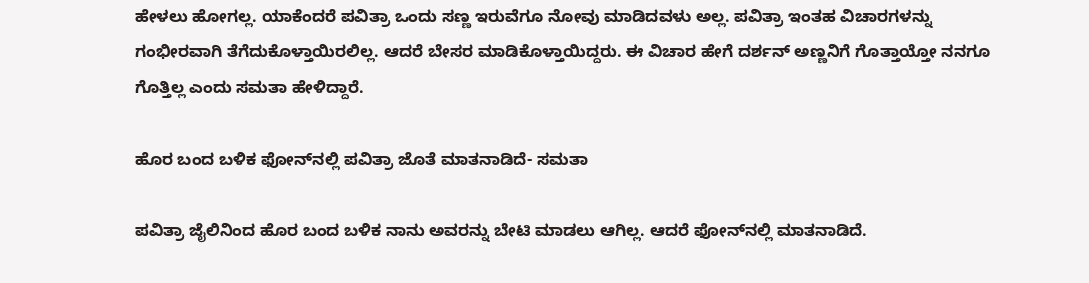ಹೇಳಲು ಹೋಗಲ್ಲ. ಯಾಕೆಂದರೆ ಪವಿತ್ರಾ ಒಂದು ಸಣ್ಣ ಇರುವೆಗೂ ನೋವು ಮಾಡಿದವಳು ಅಲ್ಲ. ಪವಿತ್ರಾ ಇಂತಹ ವಿಚಾರಗಳನ್ನು ಗಂಭೀರವಾಗಿ ತೆಗೆದುಕೊಳ್ತಾಯಿರಲಿಲ್ಲ. ಆದರೆ ಬೇಸರ ಮಾಡಿಕೊಳ್ತಾಯಿದ್ದರು. ಈ ವಿಚಾರ ಹೇಗೆ ದರ್ಶನ್ ಅಣ್ಣನಿಗೆ ಗೊತ್ತಾಯ್ತೋ ನನಗೂ ಗೊತ್ತಿಲ್ಲ ಎಂದು ಸಮತಾ ಹೇಳಿದ್ದಾರೆ.

ಹೊರ ಬಂದ ಬಳಿಕ ಫೋನ್‌ನಲ್ಲಿ ಪವಿತ್ರಾ ಜೊತೆ ಮಾತನಾಡಿದೆ- ಸಮತಾ

ಪವಿತ್ರಾ ಜೈಲಿನಿಂದ ಹೊರ ಬಂದ ಬಳಿಕ ನಾನು ಅವರನ್ನು ಬೇಟಿ ಮಾಡಲು ಆಗಿಲ್ಲ. ಆದರೆ ಫೋನ್‌ನಲ್ಲಿ ಮಾತನಾಡಿದೆ.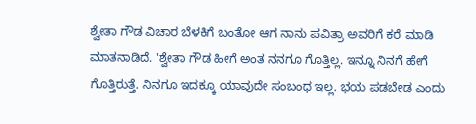ಶ್ವೇತಾ ಗೌಡ ವಿಚಾರ ಬೆಳಕಿಗೆ ಬಂತೋ ಆಗ ನಾನು ಪವಿತ್ರಾ ಅವರಿಗೆ ಕರೆ ಮಾಡಿ ಮಾತನಾಡಿದೆ. 'ಶ್ವೇತಾ ಗೌಡ ಹೀಗೆ ಅಂತ ನನಗೂ ಗೊತ್ತಿಲ್ಲ. ಇನ್ನೂ ನಿನಗೆ ಹೇಗೆ ಗೊತ್ತಿರುತ್ತೆ. ನಿನಗೂ ಇದಕ್ಕೂ ಯಾವುದೇ ಸಂಬಂಧ ಇಲ್ಲ. ಭಯ ಪಡಬೇಡ ಎಂದು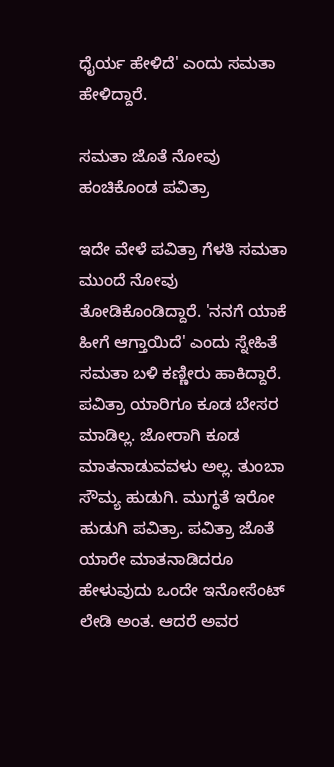ಧೈರ್ಯ ಹೇಳಿದೆ' ಎಂದು ಸಮತಾ ಹೇಳಿದ್ದಾರೆ.

ಸಮತಾ ಜೊತೆ ನೋವು ಹಂಚಿಕೊಂಡ ಪವಿತ್ರಾ

ಇದೇ ವೇಳೆ ಪವಿತ್ರಾ ಗೆಳತಿ ಸಮತಾ ಮುಂದೆ ನೋವು ತೋಡಿಕೊಂಡಿದ್ದಾರೆ. 'ನನಗೆ ಯಾಕೆ ಹೀಗೆ ಆಗ್ತಾಯಿದೆ' ಎಂದು ಸ್ನೇಹಿತೆ ಸಮತಾ ಬಳಿ ಕಣ್ಣೀರು ಹಾಕಿದ್ದಾರೆ. ಪವಿತ್ರಾ ಯಾರಿಗೂ ಕೂಡ ಬೇಸರ ಮಾಡಿಲ್ಲ. ಜೋರಾಗಿ ಕೂಡ ಮಾತನಾಡುವವಳು ಅಲ್ಲ. ತುಂಬಾ ಸೌಮ್ಯ ಹುಡುಗಿ. ಮುಗ್ಧತೆ ಇರೋ ಹುಡುಗಿ ಪವಿತ್ರಾ. ಪವಿತ್ರಾ ಜೊತೆ ಯಾರೇ ಮಾತನಾಡಿದರೂ ಹೇಳುವುದು ಒಂದೇ ಇನೋಸೆಂಟ್ ಲೇಡಿ ಅಂತ. ಆದರೆ ಅವರ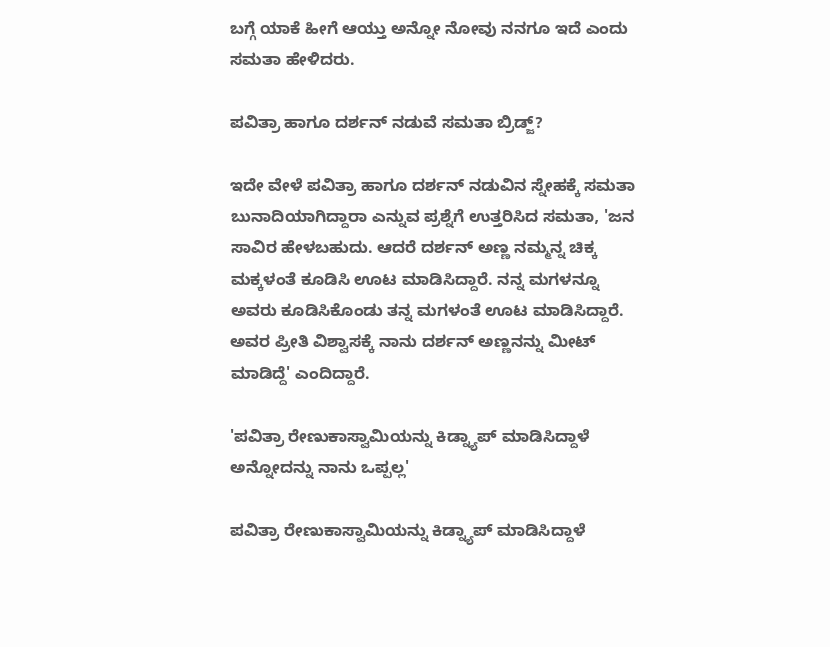ಬಗ್ಗೆ ಯಾಕೆ ಹೀಗೆ ಆಯ್ತು ಅನ್ನೋ ನೋವು ನನಗೂ ಇದೆ ಎಂದು ಸಮತಾ ಹೇಳಿದರು.

ಪವಿತ್ರಾ ಹಾಗೂ ದರ್ಶನ್ ನಡುವೆ ಸಮತಾ ಬ್ರಿಡ್ಜ್?

ಇದೇ ವೇಳೆ ಪವಿತ್ರಾ ಹಾಗೂ ದರ್ಶನ್ ನಡುವಿನ ಸ್ನೇಹಕ್ಕೆ ಸಮತಾ ಬುನಾದಿಯಾಗಿದ್ದಾರಾ ಎನ್ನುವ ಪ್ರಶ್ನೆಗೆ ಉತ್ತರಿಸಿದ ಸಮತಾ, 'ಜನ ಸಾವಿರ ಹೇಳಬಹುದು. ಆದರೆ ದರ್ಶನ್ ಅಣ್ಣ ನಮ್ಮನ್ನ ಚಿಕ್ಕ ಮಕ್ಕಳಂತೆ ಕೂಡಿಸಿ ಊಟ ಮಾಡಿಸಿದ್ದಾರೆ. ನನ್ನ ಮಗಳನ್ನೂ ಅವರು ಕೂಡಿಸಿಕೊಂಡು ತನ್ನ ಮಗಳಂತೆ ಊಟ ಮಾಡಿಸಿದ್ದಾರೆ. ಅವರ ಪ್ರೀತಿ ವಿಶ್ವಾಸಕ್ಕೆ ನಾನು ದರ್ಶನ್ ಅಣ್ಣನನ್ನು ಮೀಟ್ ಮಾಡಿದ್ದೆ' ಎಂದಿದ್ದಾರೆ.

'ಪವಿತ್ರಾ ರೇಣುಕಾಸ್ವಾಮಿಯನ್ನು ಕಿಡ್ನ್ಯಾಪ್ ಮಾಡಿಸಿದ್ದಾಳೆ ಅನ್ನೋದನ್ನು ನಾನು ಒಪ್ಪಲ್ಲ'

ಪವಿತ್ರಾ ರೇಣುಕಾಸ್ವಾಮಿಯನ್ನು ಕಿಡ್ನ್ಯಾಪ್ ಮಾಡಿಸಿದ್ದಾಳೆ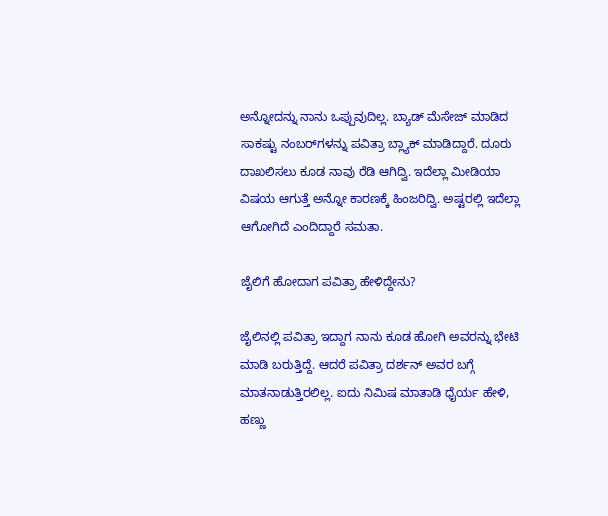ಅನ್ನೋದನ್ನು ನಾನು ಒಪ್ಪುವುದಿಲ್ಲ. ಬ್ಯಾಡ್ ಮೆಸೇಜ್ ಮಾಡಿದ ಸಾಕಷ್ಟು ನಂಬರ್‌ಗಳನ್ನು ಪವಿತ್ರಾ ಬ್ಲ್ಯಾಕ್ ಮಾಡಿದ್ದಾರೆ. ದೂರು ದಾಖಲಿಸಲು ಕೂಡ ನಾವು ರೆಡಿ ಆಗಿದ್ವಿ. ಇದೆಲ್ಲಾ ಮೀಡಿಯಾ ವಿಷಯ ಆಗುತ್ತೆ ಅನ್ನೋ ಕಾರಣಕ್ಕೆ ಹಿಂಜರಿದ್ವಿ. ಅಷ್ಟರಲ್ಲಿ ಇದೆಲ್ಲಾ ಆಗೋಗಿದೆ ಎಂದಿದ್ದಾರೆ ಸಮತಾ.

ಜೈಲಿಗೆ ಹೋದಾಗ ಪವಿತ್ರಾ ಹೇಳಿದ್ದೇನು?

ಜೈಲಿನಲ್ಲಿ ಪವಿತ್ರಾ ಇದ್ದಾಗ ನಾನು ಕೂಡ ಹೋಗಿ ಅವರನ್ನು ಭೇಟಿ ಮಾಡಿ ಬರುತ್ತಿದ್ದೆ. ಆದರೆ ಪವಿತ್ರಾ ದರ್ಶನ್ ಅವರ ಬಗ್ಗೆ ಮಾತನಾಡುತ್ತಿರಲಿಲ್ಲ. ಐದು ನಿಮಿಷ ಮಾತಾಡಿ ಧೈರ್ಯ ಹೇಳಿ, ಹಣ್ಣು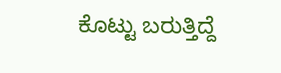ಕೊಟ್ಟು ಬರುತ್ತಿದ್ದೆ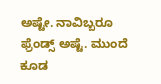ಅಷ್ಟೇ. ನಾವಿಬ್ಬರೂ ಫ್ರೆಂಡ್ಸ್ ಅಷ್ಟೆ. ಮುಂದೆ ಕೂಡ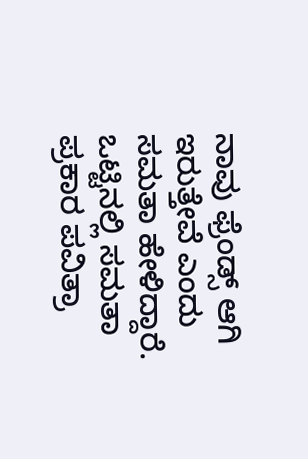ನಾವು ಫ್ರೆಂಡ್ಸ್‌ ಆಗಿ ಇರುತ್ತೇವೆ ಎಂದು ಸಮತಾ ಹೇಳಿದ್ದಾರೆ. ಒಟ್ಟಿನಲ್ಲಿ ಸಮತಾ ಪ್ರಕಾರ ಪವಿತ್ರಾ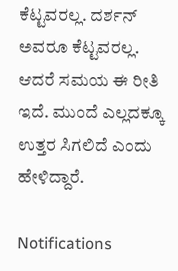ಕೆಟ್ಟವರಲ್ಲ. ದರ್ಶನ್‌ ಅವರೂ ಕೆಟ್ಟವರಲ್ಲ. ಆದರೆ ಸಮಯ ಈ ರೀತಿ ಇದೆ. ಮುಂದೆ ಎಲ್ಲದಕ್ಕೂ ಉತ್ತರ ಸಿಗಲಿದೆ ಎಂದು ಹೇಳಿದ್ದಾರೆ.

Notifications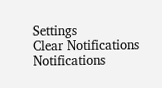Settings
Clear Notifications
Notifications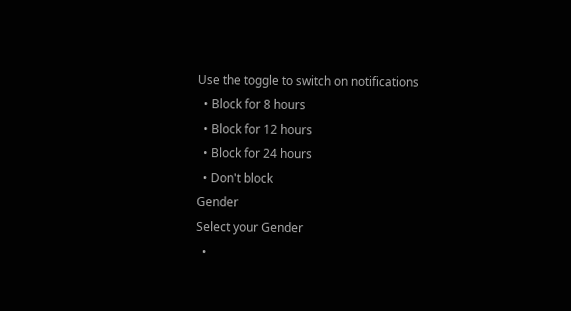Use the toggle to switch on notifications
  • Block for 8 hours
  • Block for 12 hours
  • Block for 24 hours
  • Don't block
Gender
Select your Gender
  •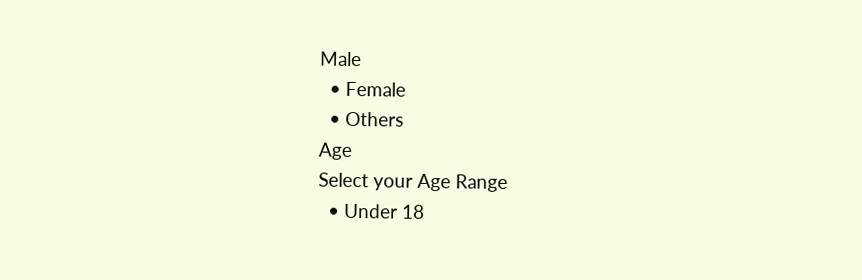Male
  • Female
  • Others
Age
Select your Age Range
  • Under 18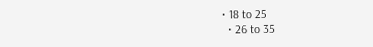• 18 to 25
  • 26 to 35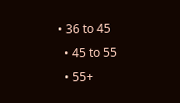• 36 to 45
  • 45 to 55
  • 55+